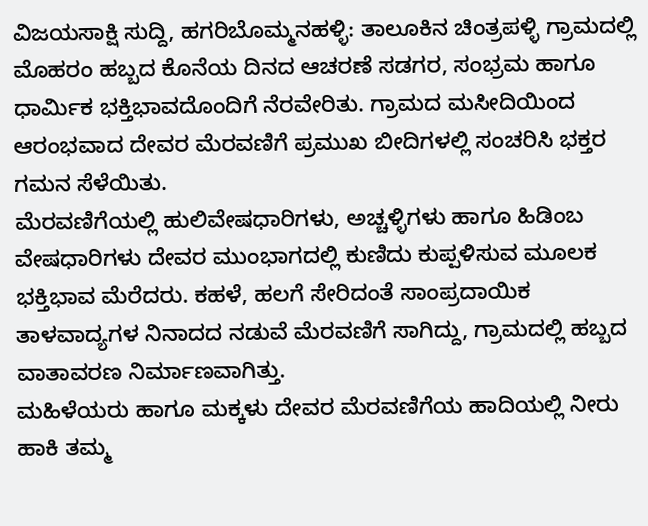ವಿಜಯಸಾಕ್ಷಿ ಸುದ್ದಿ, ಹಗರಿಬೊಮ್ಮನಹಳ್ಳಿ: ತಾಲೂಕಿನ ಚಿಂತ್ರಪಳ್ಳಿ ಗ್ರಾಮದಲ್ಲಿ ಮೊಹರಂ ಹಬ್ಬದ ಕೊನೆಯ ದಿನದ ಆಚರಣೆ ಸಡಗರ, ಸಂಭ್ರಮ ಹಾಗೂ ಧಾರ್ಮಿಕ ಭಕ್ತಿಭಾವದೊಂದಿಗೆ ನೆರವೇರಿತು. ಗ್ರಾಮದ ಮಸೀದಿಯಿಂದ ಆರಂಭವಾದ ದೇವರ ಮೆರವಣಿಗೆ ಪ್ರಮುಖ ಬೀದಿಗಳಲ್ಲಿ ಸಂಚರಿಸಿ ಭಕ್ತರ ಗಮನ ಸೆಳೆಯಿತು.
ಮೆರವಣಿಗೆಯಲ್ಲಿ ಹುಲಿವೇಷಧಾರಿಗಳು, ಅಚ್ಚಳ್ಳಿಗಳು ಹಾಗೂ ಹಿಡಿಂಬ ವೇಷಧಾರಿಗಳು ದೇವರ ಮುಂಭಾಗದಲ್ಲಿ ಕುಣಿದು ಕುಪ್ಪಳಿಸುವ ಮೂಲಕ ಭಕ್ತಿಭಾವ ಮೆರೆದರು. ಕಹಳೆ, ಹಲಗೆ ಸೇರಿದಂತೆ ಸಾಂಪ್ರದಾಯಿಕ ತಾಳವಾದ್ಯಗಳ ನಿನಾದದ ನಡುವೆ ಮೆರವಣಿಗೆ ಸಾಗಿದ್ದು, ಗ್ರಾಮದಲ್ಲಿ ಹಬ್ಬದ ವಾತಾವರಣ ನಿರ್ಮಾಣವಾಗಿತ್ತು.
ಮಹಿಳೆಯರು ಹಾಗೂ ಮಕ್ಕಳು ದೇವರ ಮೆರವಣಿಗೆಯ ಹಾದಿಯಲ್ಲಿ ನೀರು ಹಾಕಿ ತಮ್ಮ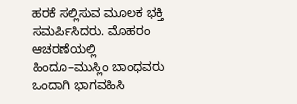ಹರಕೆ ಸಲ್ಲಿಸುವ ಮೂಲಕ ಭಕ್ತಿ ಸಮರ್ಪಿಸಿದರು. ಮೊಹರಂ ಆಚರಣೆಯಲ್ಲಿ ಹಿಂದೂ–ಮುಸ್ಲಿಂ ಬಾಂಧವರು ಒಂದಾಗಿ ಭಾಗವಹಿಸಿ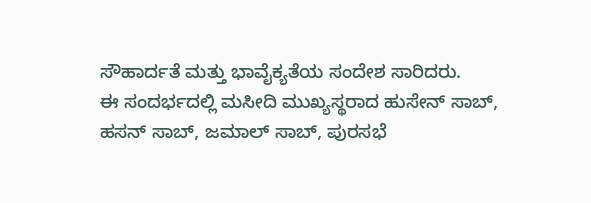ಸೌಹಾರ್ದತೆ ಮತ್ತು ಭಾವೈಕ್ಯತೆಯ ಸಂದೇಶ ಸಾರಿದರು.
ಈ ಸಂದರ್ಭದಲ್ಲಿ ಮಸೀದಿ ಮುಖ್ಯಸ್ಥರಾದ ಹುಸೇನ್ ಸಾಬ್, ಹಸನ್ ಸಾಬ್, ಜಮಾಲ್ ಸಾಬ್, ಪುರಸಭೆ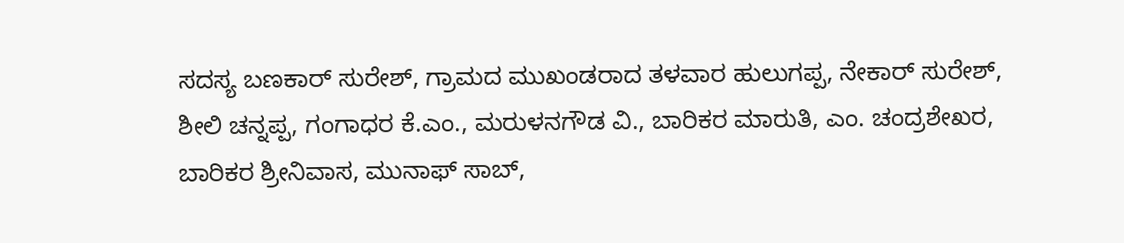ಸದಸ್ಯ ಬಣಕಾರ್ ಸುರೇಶ್, ಗ್ರಾಮದ ಮುಖಂಡರಾದ ತಳವಾರ ಹುಲುಗಪ್ಪ, ನೇಕಾರ್ ಸುರೇಶ್, ಶೀಲಿ ಚನ್ನಪ್ಪ, ಗಂಗಾಧರ ಕೆ.ಎಂ., ಮರುಳನಗೌಡ ವಿ., ಬಾರಿಕರ ಮಾರುತಿ, ಎಂ. ಚಂದ್ರಶೇಖರ, ಬಾರಿಕರ ಶ್ರೀನಿವಾಸ, ಮುನಾಫ್ ಸಾಬ್,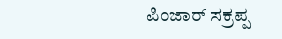ಪಿಂಜಾರ್ ಸಕ್ರಪ್ಪ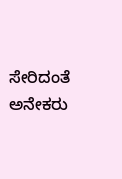ಸೇರಿದಂತೆ ಅನೇಕರು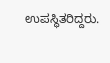ಉಪಸ್ಥಿತರಿದ್ದರು.